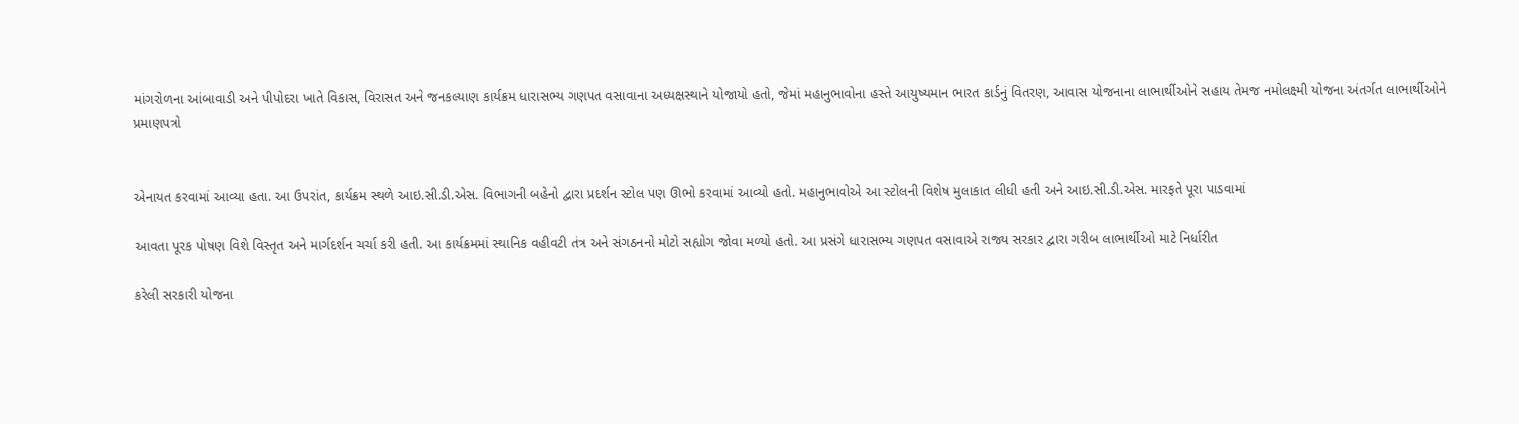માંગરોળના આંબાવાડી અને પીપોદરા ખાતે વિકાસ, વિરાસત અને જનકલ્યાણ કાર્યક્રમ ધારાસભ્ય ગણપત વસાવાના અધ્યક્ષસ્થાને યોજાયો હતો, જેમાં મહાનુભાવોના હસ્તે આયુષ્યમાન ભારત કાર્ડનું વિતરણ, આવાસ યોજનાના લાભાર્થીઓને સહાય તેમજ નમોલક્ષ્મી યોજના અંતર્ગત લાભાર્થીઓને પ્રમાણપત્રો


એનાયત કરવામાં આવ્યા હતા. આ ઉપરાંત, કાર્યક્રમ સ્થળે આઇ.સી.ડી.એસ. વિભાગની બહેનો દ્વારા પ્રદર્શન સ્ટોલ પણ ઊભો કરવામાં આવ્યો હતો. મહાનુભાવોએ આ સ્ટોલની વિશેષ મુલાકાત લીધી હતી અને આઇ.સી.ડી.એસ. મારફતે પૂરા પાડવામાં

આવતા પૂરક પોષણ વિશે વિસ્તૃત અને માર્ગદર્શન ચર્ચા કરી હતી. આ કાર્યક્રમમાં સ્થાનિક વહીવટી તંત્ર અને સંગઠનનો મોટો સહ્યોગ જોવા મળ્યો હતો. આ પ્રસંગે ધારાસભ્ય ગણપત વસાવાએ રાજ્ય સરકાર દ્વારા ગરીબ લાભાર્થીઓ માટે નિર્ધારીત

કરેલી સરકારી યોજના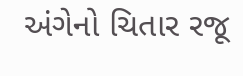અંગેનો ચિતાર રજૂ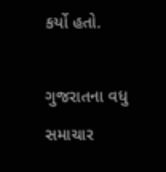કર્યો હતો.

ગુજરાતના વધુ સમાચાર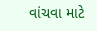વાંચવા માટે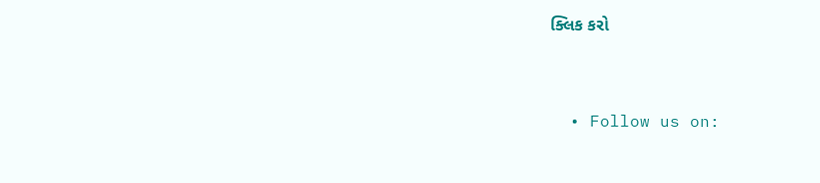ક્લિક કરો


  • Follow us on: